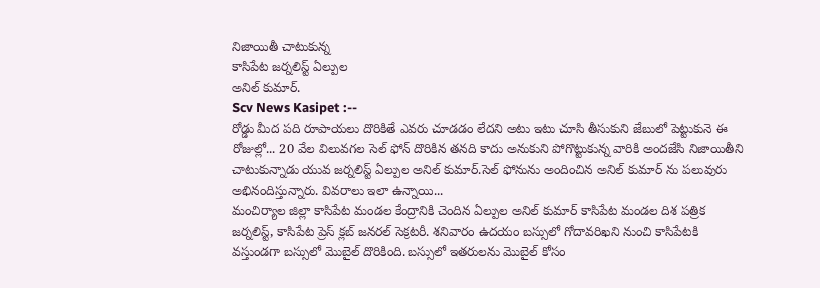నిజాయితీ చాటుకున్న
కాసిపేట జర్నలిస్ట్ ఏల్పుల
అనిల్ కుమార్.
Scv News Kasipet :--
రోడ్డు మీద పది రూపాయలు దొరికితే ఎవరు చూడడం లేదని అటు ఇటు చూసి తీసుకుని జేబులో పెట్టుకునె ఈ రోజుల్లో... 20 వేల విలువగల సెల్ ఫోన్ దొరికిన తనది కాదు అనుకుని పోగొట్టుకున్న వారికి అందజేసి నిజాయితీని చాటుకున్నాడు యువ జర్నలిస్ట్ ఏల్పుల అనిల్ కుమార్.సెల్ ఫోనును అందించిన అనిల్ కుమార్ ను పలువురు అభినందిస్తున్నారు. వివరాలు ఇలా ఉన్నాయి...
మంచిర్యాల జిల్లా కాసిపేట మండల కేంద్రానికి చెందిన ఏల్పుల అనిల్ కుమార్ కాసిపేట మండల దిశ పత్రిక జర్నలిస్ట్, కాసిపేట ప్రెస్ క్లబ్ జనరల్ సెక్రటరీ. శనివారం ఉదయం బస్సులో గోదావరిఖని నుంచి కాసిపేటకి వస్తుండగా బస్సులో మొబైల్ దొరికింది. బస్సులో ఇతరులను మొబైల్ కోసం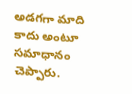అడగగా మాది కాదు అంటూ సమాధానం చెప్పారు.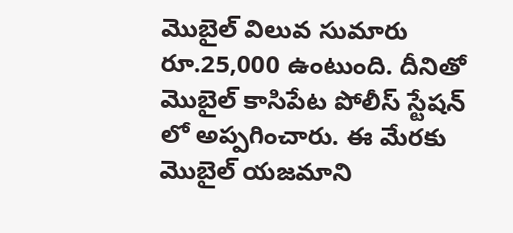మొబైల్ విలువ సుమారు రూ.25,000 ఉంటుంది. దీనితో మొబైల్ కాసిపేట పోలీస్ స్టేషన్ లో అప్పగించారు. ఈ మేరకు మొబైల్ యజమాని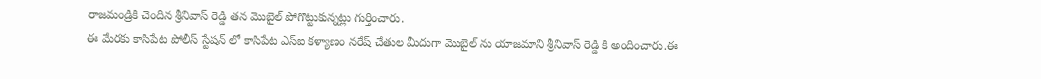రాజమండ్రికి చెందిన శ్రీనివాస్ రెడ్డి తన మొబైల్ పోగొట్టుకున్నట్లు గుర్తించారు.
ఈ మేరకు కాసిపేట పోలీస్ స్టేషన్ లో కాసిపేట ఎస్ఐ కళ్యాణం నరేష్ చేతుల మీదుగా మొబైల్ ను యాజమాని శ్రీనివాస్ రెడ్డి కి అందించారు.ఈ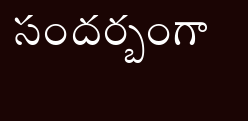సందర్బంగా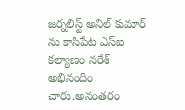జర్నలిస్ట్ అనిల్ కుమార్ ను కాసిపేట ఎస్ఐ కల్యాణం నరేశ్ అభినందిం చారు.అనంతరం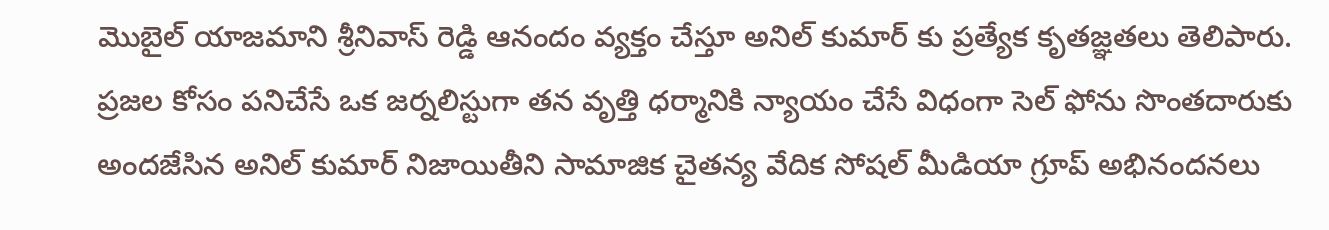మొబైల్ యాజమాని శ్రీనివాస్ రెడ్డి ఆనందం వ్యక్తం చేస్తూ అనిల్ కుమార్ కు ప్రత్యేక కృతజ్ఞతలు తెలిపారు. ప్రజల కోసం పనిచేసే ఒక జర్నలిస్టుగా తన వృత్తి ధర్మానికి న్యాయం చేసే విధంగా సెల్ ఫోను సొంతదారుకు అందజేసిన అనిల్ కుమార్ నిజాయితీని సామాజిక చైతన్య వేదిక సోషల్ మీడియా గ్రూప్ అభినందనలు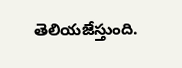తెలియజేస్తుంది.